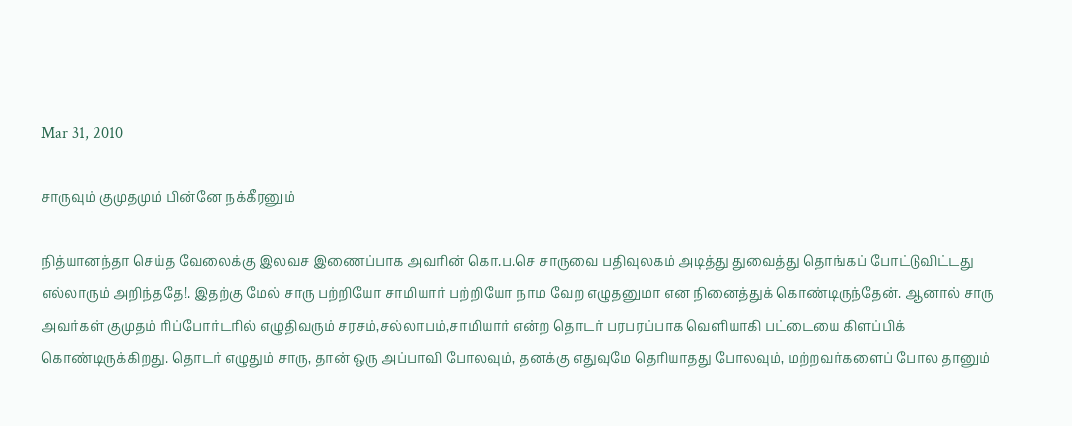Mar 31, 2010

சாருவும் குமுதமும் பின்னே நக்கீரனும்

நித்யானந்தா செய்த வேலைக்கு இலவச இணைப்பாக அவரின் கொ.ப.செ சாருவை பதிவுலகம் அடித்து துவைத்து தொங்கப் போட்டுவிட்டது எல்லாரும் அறிந்ததே!. இதற்கு மேல் சாரு பற்றியோ சாமியார் பற்றியோ நாம வேற எழுதனுமா என நினைத்துக் கொண்டிருந்தேன். ஆனால் சாரு அவர்கள் குமுதம் ரிப்போர்டரில் எழுதிவரும் சரசம்,சல்லாபம்,சாமியார் என்ற தொடர் பரபரப்பாக வெளியாகி பட்டையை கிளப்பிக் கொண்டிருக்கிறது. தொடர் எழுதும் சாரு, தான் ஒரு அப்பாவி போலவும், தனக்கு எதுவுமே தெரியாதது போலவும், மற்றவர்களைப் போல தானும்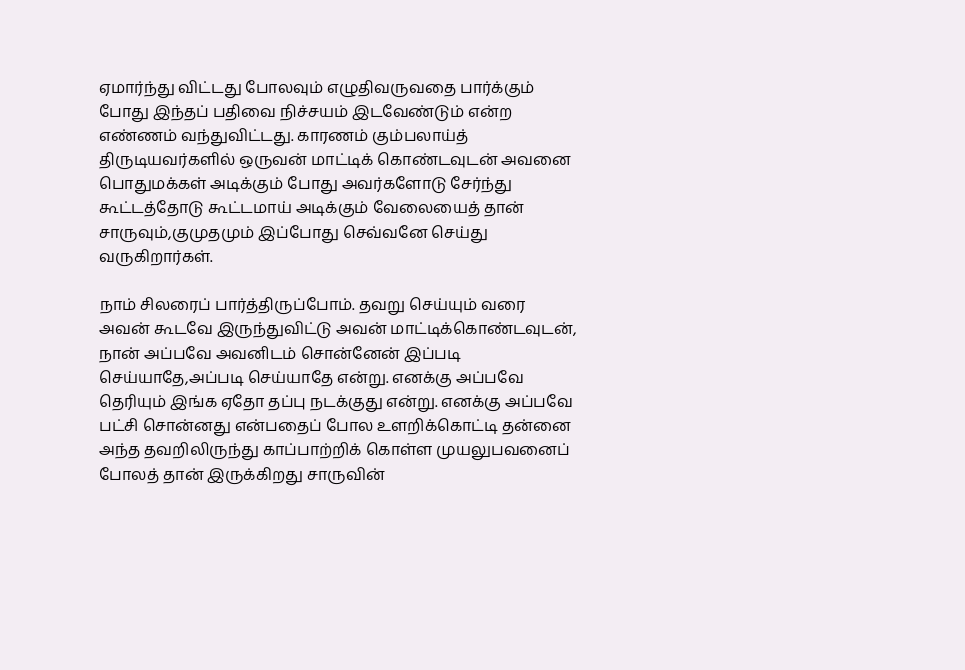ஏமார்ந்து விட்டது போலவும் எழுதிவருவதை பார்க்கும் போது இந்தப் பதிவை நிச்சயம் இடவேண்டும் என்ற எண்ணம் வந்துவிட்டது. காரணம் கும்பலாய்த் திருடியவர்களில் ஒருவன் மாட்டிக் கொண்டவுடன் அவனை பொதுமக்கள் அடிக்கும் போது அவர்களோடு சேர்ந்து கூட்டத்தோடு கூட்டமாய் அடிக்கும் வேலையைத் தான் சாருவும்,குமுதமும் இப்போது செவ்வனே செய்து வருகிறார்கள்.

நாம் சிலரைப் பார்த்திருப்போம். தவறு செய்யும் வரை அவன் கூடவே இருந்துவிட்டு அவன் மாட்டிக்கொண்டவுடன், நான் அப்பவே அவனிடம் சொன்னேன் இப்படி செய்யாதே,அப்படி செய்யாதே என்று. எனக்கு அப்பவே தெரியும் இங்க ஏதோ தப்பு நடக்குது என்று. எனக்கு அப்பவே பட்சி சொன்னது என்பதைப் போல உளறிக்கொட்டி தன்னை அந்த தவறிலிருந்து காப்பாற்றிக் கொள்ள முயலுபவனைப் போலத் தான் இருக்கிறது சாருவின்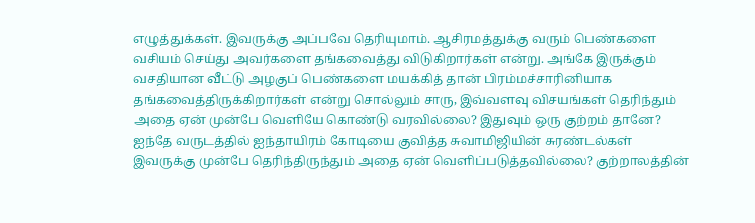எழுத்துக்கள். இவருக்கு அப்பவே தெரியுமாம். ஆசிரமத்துக்கு வரும் பெண்களை வசியம் செய்து அவர்களை தங்கவைத்து விடுகிறார்கள் என்று. அங்கே இருக்கும் வசதியான வீட்டு அழகுப் பெண்களை மயக்கித் தான் பிரம்மச்சாரினியாக‌ தங்கவைத்திருக்கிறார்கள் என்று சொல்லும் சாரு, இவ்வளவு விசயங்கள் தெரிந்தும் அதை ஏன் முன்பே வெளியே கொண்டு வரவில்லை? இதுவும் ஒரு குற்றம் தானே? ஐந்தே வருடத்தில் ஐந்தாயிரம் கோடியை குவித்த சுவாமிஜியின் சுரண்டல்கள் இவருக்கு முன்பே தெரிந்திருந்தும் அதை ஏன் வெளிப்படுத்தவில்லை? குற்றாலத்தின்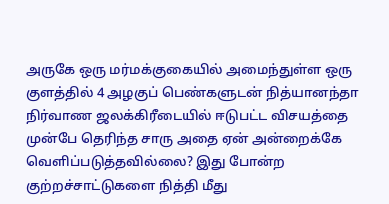அருகே ஒரு மர்மக்குகையில் அமைந்துள்ள ஒரு குளத்தில் 4 அழகுப் பெண்களுடன் நித்யானந்தா நிர்வாண ஜலக்கிரீடையில் ஈடுபட்ட விசயத்தை முன்பே தெரிந்த சாரு அதை ஏன் அன்றைக்கே வெளிப்படுத்தவில்லை? இது போன்ற குற்றச்சாட்டுகளை நித்தி மீது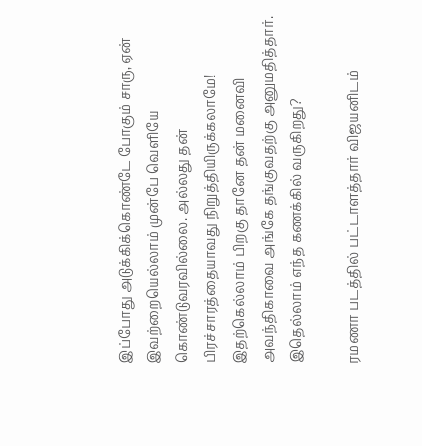இப்போது அடுக்கிக்கொண்டே போகும் சாரு, ஏன் இவற்றையெல்லாம் முன்பே வெளியே கொண்டுவரவில்லை. அல்லது தன் பிரச்சாரத்தையாவது நிறுத்தியிருக்கலாமே! இதற்கெல்லாம் பிறகு தானே தன் மனைவி அவந்திகாவை அங்கே தங்குவதற்கு அனுமதித்தார். இதெல்லாம் எந்த கணக்கில் வருகிறது?

ரமணா படத்தில் பட்டாளத்தார் விஜயனிடம்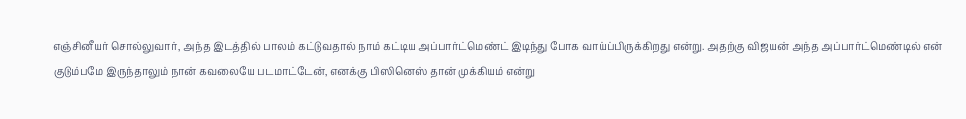எஞ்சினீயர் சொல்லுவார், அந்த இடத்தில் பாலம் கட்டுவதால் நாம் கட்டிய அப்பார்ட்மெண்ட் இடிந்து போக வாய்ப்பிருக்கிறது என்று. அதற்கு விஜயன் அந்த அப்பார்ட்மெண்டில் என் குடும்பமே இருந்தாலும் நான் கவலையே படமாட்டேன், எனக்கு பிஸினெஸ் தான் முக்கியம் என்று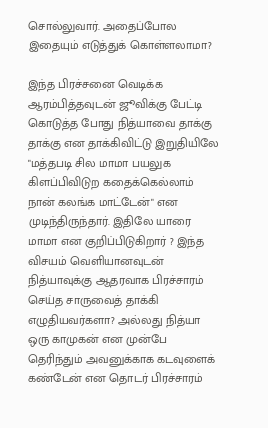சொல்லுவார். அதைப்போல இதையும் எடுத்துக் கொள்ளலாமா?

இந்த பிரச்சனை வெடிக்க ஆரம்பித்தவுடன் ஜூவிக்கு பேட்டி கொடுத்த போது நித்யாவை தாக்கு தாக்கு என தாக்கிவிட்டு இறுதியிலே "மத்தபடி சில மாமா பயலுக கிளப்பிவிடுற கதைக்கெல்லாம் நான் கலங்க மாட்டேன்" என முடிந்திருந்தார். இதிலே யாரை மாமா என குறிப்பிடுகிறார் ? இந்த விசயம் வெளியானவுடன் நித்யாவுக்கு ஆதரவாக பிரச்சாரம் செய்த சாருவைத் தாக்கி எழுதியவர்களா? அல்லது நித்யா ஒரு காமுகன் என முன்பே தெரிந்தும் அவனுக்காக கடவுளைக் கண்டேன் என தொடர் பிரச்சாரம்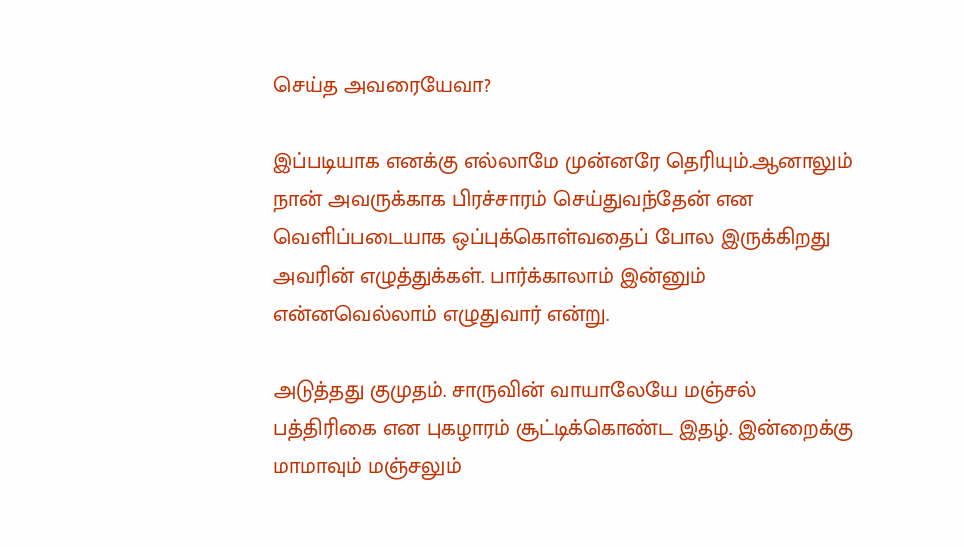செய்த அவரையேவா?

இப்படியாக எனக்கு எல்லாமே முன்னரே தெரியும்.ஆனாலும் நான் அவருக்காக பிரச்சாரம் செய்துவந்தேன் என வெளிப்படையாக ஒப்புக்கொள்வதைப் போல இருக்கிறது அவரின் எழுத்துக்கள். பார்க்காலாம் இன்னும் என்னவெல்லாம் எழுதுவார் என்று.

அடுத்தது குமுதம். சாருவின் வாயாலேயே மஞ்சல் பத்திரிகை என புகழாரம் சூட்டிக்கொண்ட இதழ். இன்றைக்கு மாமாவும் மஞ்சலும்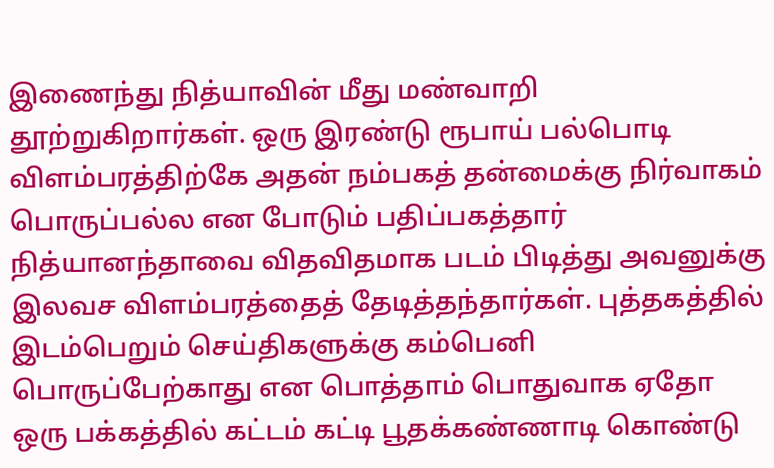இணைந்து நித்யாவின் மீது மண்வாறி தூற்றுகிறார்கள். ஒரு இரண்டு ரூபாய் பல்பொடி விளம்பரத்திற்கே அதன் நம்பகத் தன்மைக்கு நிர்வாகம் பொருப்பல்ல என போடும் பதிப்பகத்தார் நித்யானந்தாவை விதவிதமாக படம் பிடித்து அவனுக்கு இலவச விளம்பரத்தைத் தேடித்தந்தார்கள். புத்தகத்தில் இடம்பெறும் செய்திகளுக்கு கம்பெனி பொருப்பேற்காது என பொத்தாம் பொதுவாக ஏதோ ஒரு பக்கத்தில் கட்டம் கட்டி பூதக்கண்ணாடி கொண்டு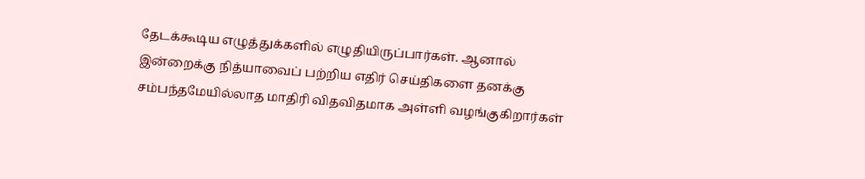தேடக்கூடிய எழுத்துக்களில் எழுதியிருப்பார்கள். ஆனால் இன்றைக்கு நித்யாவைப் பற்றிய எதிர் செய்திகளை தனக்கு சம்பந்தமேயில்லாத மாதிரி விதவிதமாக‌ அள்ளி வழங்குகிறார்கள்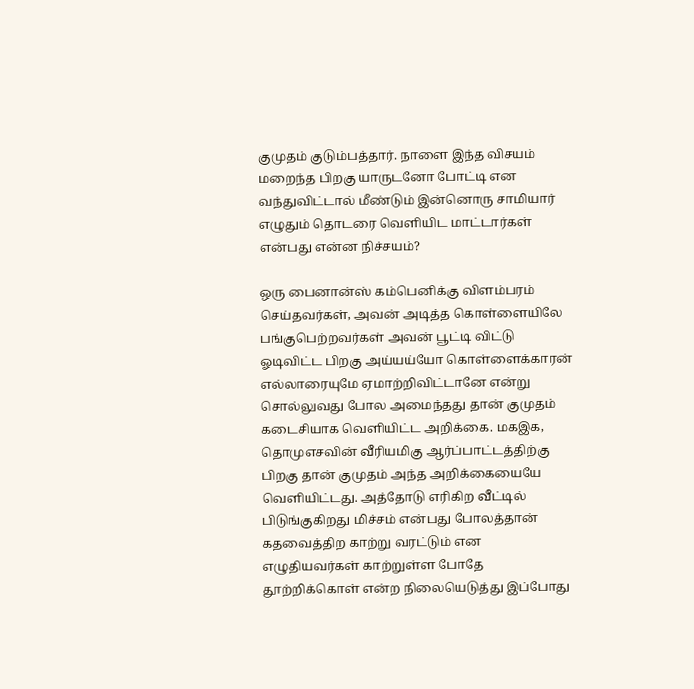குமுதம் குடும்பத்தார். நாளை இந்த விசயம் மறைந்த பிறகு யாருடனோ போட்டி என வந்துவிட்டால் மீண்டும் இன்னொரு சாமியார் எழுதும் தொடரை வெளியிட மாட்டார்கள் என்பது என்ன நிச்சயம்?

ஒரு பைனான்ஸ் கம்பெனிக்கு விளம்பரம் செய்தவர்கள், அவன் அடித்த கொள்ளையிலே பங்குபெற்றவர்கள் அவன் பூட்டி விட்டு ஓடிவிட்ட பிறகு அய்யய்யோ கொள்ளைக்காரன் எல்லாரையுமே ஏமாற்றிவிட்டானே என்று சொல்லுவது போல அமைந்தது தான் குமுதம் கடைசியாக‌ வெளியிட்ட அறிக்கை. மகஇக, தொமுஎசவின் வீரியமிகு ஆர்ப்பாட்டத்திற்கு பிறகு தான் குமுதம் அந்த அறிக்கையையே வெளியிட்டது. அத்தோடு எரிகிற வீட்டில் பிடுங்குகிறது மிச்சம் என்பது போலத்தான் கதவைத்திற காற்று வரட்டும் என எழுதியவர்கள் காற்றுள்ள போதே தூற்றிக்கொள் என்ற நிலையெடுத்து இப்போது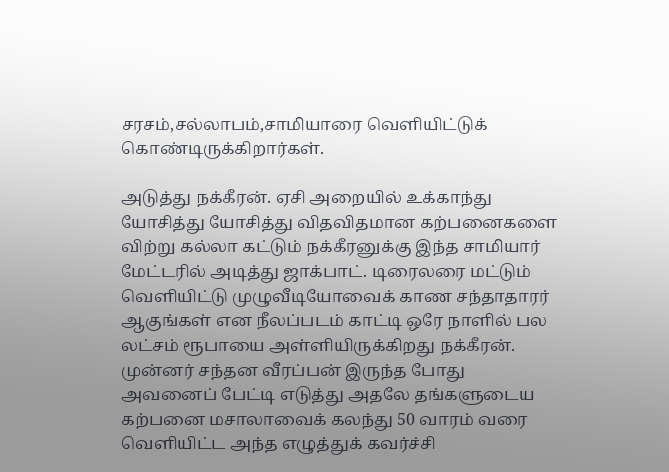சரசம்,சல்லாபம்,சாமியாரை வெளியிட்டுக் கொண்டிருக்கிறார்கள்.

அடுத்து நக்கீரன். ஏசி அறையில் உக்காந்து யோசித்து யோசித்து விதவிதமான கற்பனைகளை விற்று கல்லா கட்டும் நக்கீரனுக்கு இந்த சாமியார் மேட்டரில் அடித்து ஜாக்பாட். டிரைலரை மட்டும் வெளியிட்டு முழுவீடியோவைக் காண சந்தாதாரர் ஆகுங்கள் என நீலப்படம் காட்டி ஒரே நாளில் பல லட்சம் ரூபாயை அள்ளியிருக்கிறது நக்கீரன். முன்னர் சந்தன வீரப்பன் இருந்த போது அவனைப் பேட்டி எடுத்து அதலே தங்களுடைய கற்பனை மசாலாவைக் கலந்து 50 வாரம் வரை வெளியிட்ட அந்த எழுத்துக் கவர்ச்சி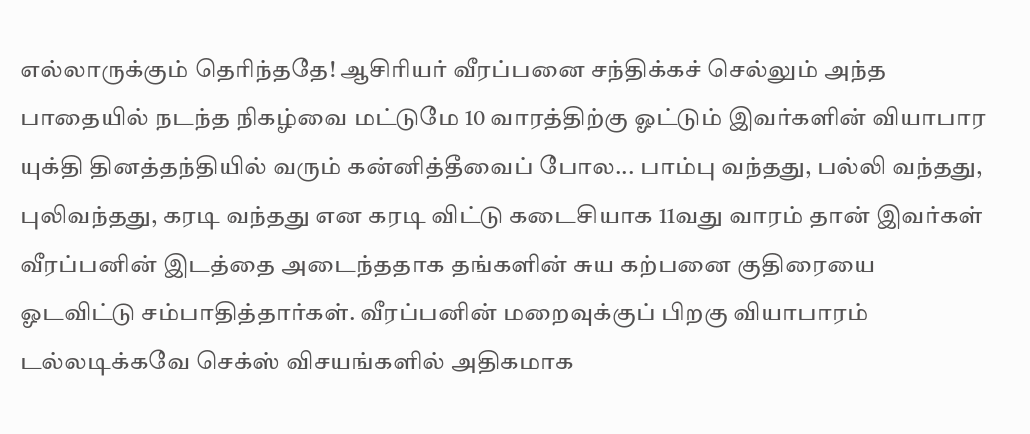எல்லாருக்கும் தெரிந்ததே! ஆசிரியர் வீரப்பனை சந்திக்கச் செல்லும் அந்த பாதையில் நடந்த நிகழ்வை மட்டுமே 10 வாரத்திற்கு ஓட்டும் இவர்களின் வியாபார யுக்தி தினத்தந்தியில் வரும் கன்னித்தீவைப் போல... பாம்பு வந்தது, பல்லி வந்தது, புலிவந்தது, கரடி வந்தது என கரடி விட்டு கடைசியாக 11வது வாரம் தான் இவர்கள் வீரப்பனின் இடத்தை அடைந்ததாக தங்களின் சுய‌ கற்பனை குதிரையை ஓடவிட்டு சம்பாதித்தார்கள். வீரப்பனின் மறைவுக்குப் பிறகு வியாபாரம் டல்லடிக்கவே செக்ஸ் விசயங்களில் அதிகமாக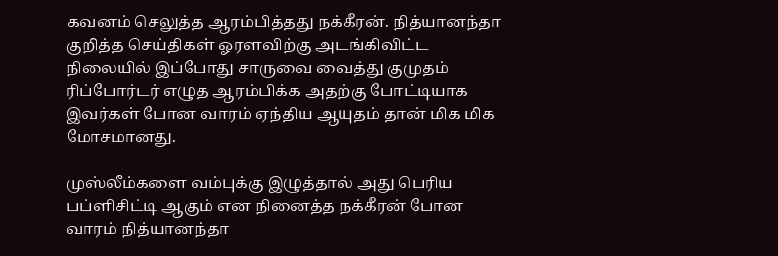கவனம் செலுத்த ஆரம்பித்தது நக்கீரன். நித்யானந்தா குறித்த செய்திகள் ஓரளவிற்கு அடங்கிவிட்ட நிலையில் இப்போது சாருவை வைத்து குமுதம் ரிப்போர்டர் எழுத ஆரம்பிக்க அதற்கு போட்டியாக இவர்கள் போன வாரம் ஏந்திய ஆயுதம் தான் மிக மிக மோசமானது.

முஸ்லீம்களை வம்புக்கு இழுத்தால் அது பெரிய பப்ளிசிட்டி ஆகும் என நினைத்த நக்கீரன் போன வாரம் நித்யானந்தா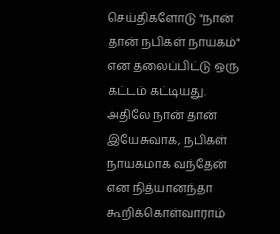செய்திகளோடு "நான் தான் நபிகள் நாயகம்" என தலைப்பிட்டு ஒரு கட்டம் கட்டியது. அதிலே நான் தான் இயேசுவாக, நபிகள் நாயகமாக வந்தேன் என நித்யானந்தா கூறிக்கொள்வாராம்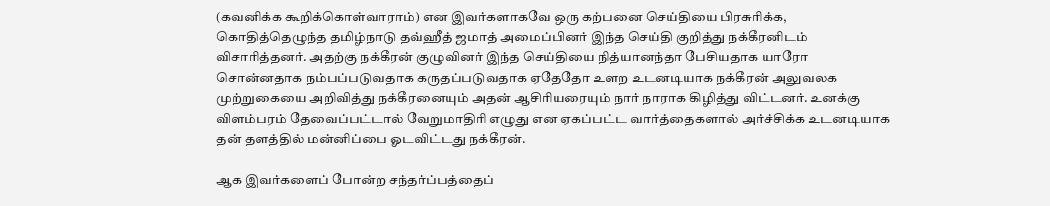(கவனிக்க கூறிக்கொள்வாராம்) என இவர்களாகவே ஒரு கற்பனை செய்தியை பிரசுரிக்க‌, கொதித்தெழுந்த தமிழ்நாடு தவ்ஹீத் ஜமாத் அமைப்பினர் இந்த செய்தி குறித்து நக்கீரனிடம் விசாரித்தனர். அதற்கு நக்கீரன் குழுவினர் இந்த செய்தியை நித்யானந்தா பேசியதாக யாரோ சொன்னதாக நம்பப்படுவதாக கருதப்படுவதாக ஏதேதோ உளற உடனடியாக நக்கீரன் அலுவலக முற்றுகையை அறிவித்து நக்கீரனையும் அதன் ஆசிரியரையும் நார் நாராக கிழித்து விட்டனர். உனக்கு விளம்பரம் தேவைப்பட்டால் வேறுமாதிரி எழுது என ஏகப்பட்ட வார்த்தைகளால் அர்ச்சிக்க உடனடியாக தன் தளத்தில் மன்னிப்பை ஓடவிட்டது நக்கீரன்.

ஆக இவர்களைப் போன்ற சந்தர்ப்பத்தைப்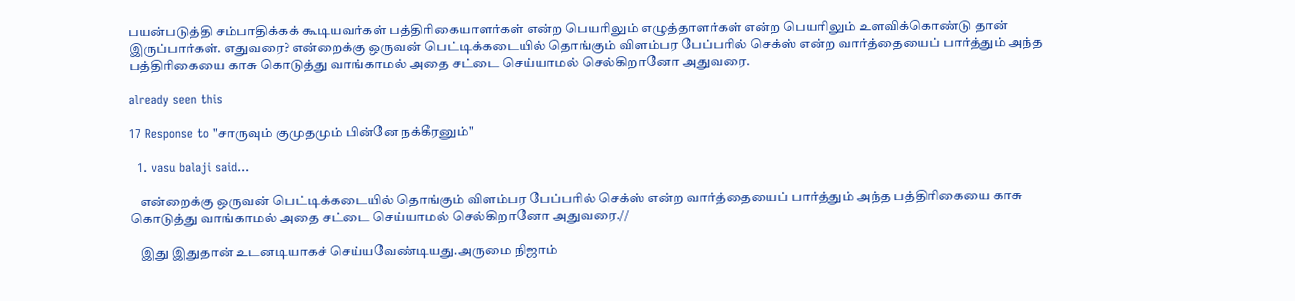பயன்படுத்தி சம்பாதிக்கக் கூடியவர்கள் பத்திரிகையாளர்கள் என்ற பெயரிலும் எழுத்தாளர்கள் என்ற பெயரிலும் உளவிக்கொண்டு தான் இருப்பார்கள். எதுவரை? என்றைக்கு ஒருவன் பெட்டிக்கடையில் தொங்கும் விளம்பர பேப்பரில் செக்ஸ் என்ற வார்த்தையைப் பார்த்தும் அந்த பத்திரிகையை காசு கொடுத்து வாங்காமல் அதை சட்டை செய்யாமல் செல்கிறானோ அதுவரை.

already seen this

17 Response to "சாருவும் குமுதமும் பின்னே நக்கீரனும்"

  1. vasu balaji said...

    என்றைக்கு ஒருவன் பெட்டிக்கடையில் தொங்கும் விளம்பர பேப்பரில் செக்ஸ் என்ற வார்த்தையைப் பார்த்தும் அந்த பத்திரிகையை காசு கொடுத்து வாங்காமல் அதை சட்டை செய்யாமல் செல்கிறானோ அதுவரை.//

    இது இதுதான் உடனடியாகச் செய்யவேண்டியது.அருமை நிஜாம்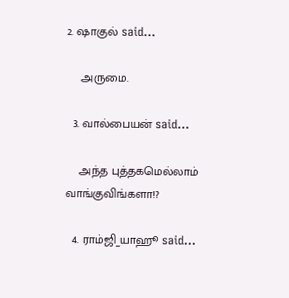2. ஷாகுல் said...

    அருமை.

  3. வால்பையன் said...

    அந்த புத்தகமெல்லாம் வாங்குவிங்களா!?

  4. ராம்ஜி_யாஹூ said...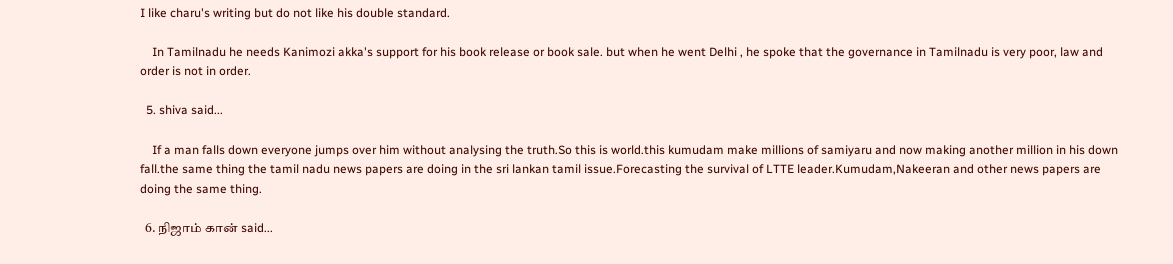I like charu's writing but do not like his double standard.

    In Tamilnadu he needs Kanimozi akka's support for his book release or book sale. but when he went Delhi , he spoke that the governance in Tamilnadu is very poor, law and order is not in order.

  5. shiva said...

    If a man falls down everyone jumps over him without analysing the truth.So this is world.this kumudam make millions of samiyaru and now making another million in his down fall.the same thing the tamil nadu news papers are doing in the sri lankan tamil issue.Forecasting the survival of LTTE leader.Kumudam,Nakeeran and other news papers are doing the same thing.

  6. நிஜாம் கான் said...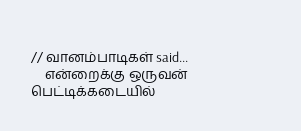// வானம்பாடிகள் said...
    என்றைக்கு ஒருவன் பெட்டிக்கடையில்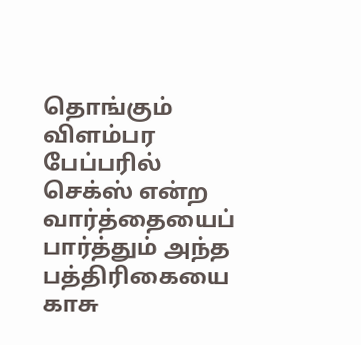தொங்கும் விளம்பர பேப்பரில் செக்ஸ் என்ற வார்த்தையைப் பார்த்தும் அந்த பத்திரிகையை காசு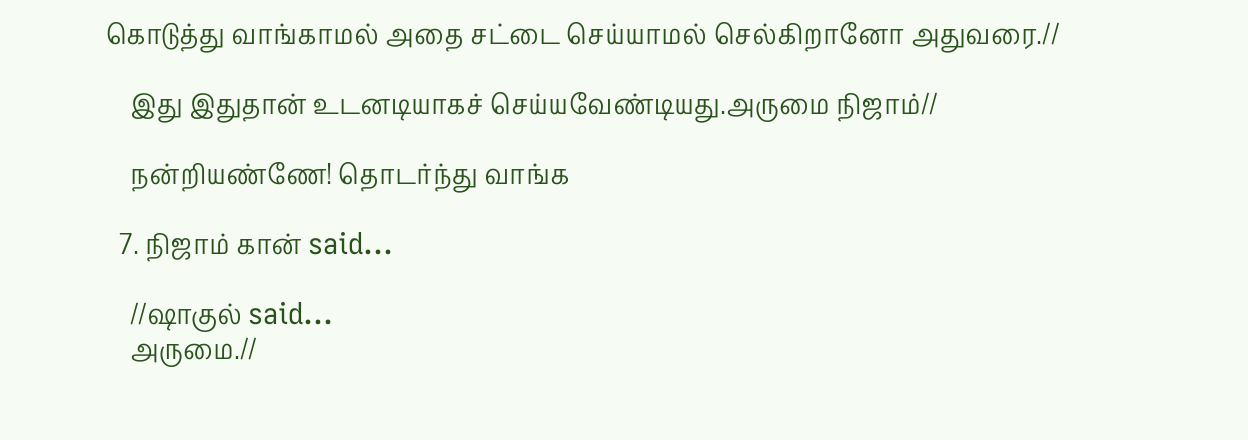கொடுத்து வாங்காமல் அதை சட்டை செய்யாமல் செல்கிறானோ அதுவரை.//

    இது இதுதான் உடனடியாகச் செய்யவேண்டியது.அருமை நிஜாம்//

    நன்றியண்ணே! தொடர்ந்து வாங்க‌

  7. நிஜாம் கான் said...

    //ஷாகுல் said...
    அருமை.//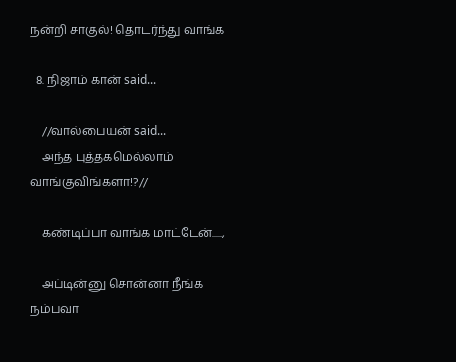நன்றி சாகுல்! தொடர்ந்து வாங்க‌

  8. நிஜாம் கான் said...

    //வால்பையன் said...
    அந்த புத்தகமெல்லாம் வாங்குவிங்களா!?//

    கண்டிப்பா வாங்க மாட்டேன்.....,

    அப்டின்னு சொன்னா நீங்க நம்பவா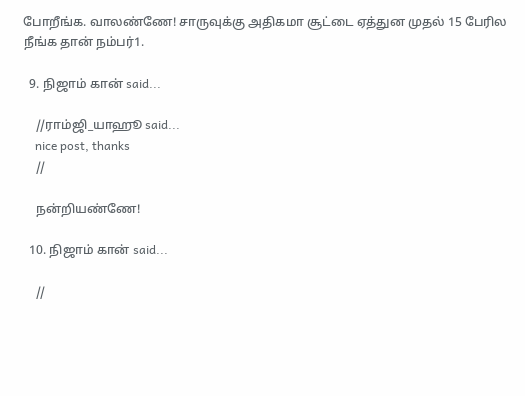போறீங்க. வாலண்ணே! சாருவுக்கு அதிகமா சூட்டை ஏத்துன முதல் 15 பேரில நீங்க தான் நம்பர்1.

  9. நிஜாம் கான் said...

    //ராம்ஜி_யாஹூ said...
    nice post, thanks
    //

    நன்றியண்ணே!

  10. நிஜாம் கான் said...

    //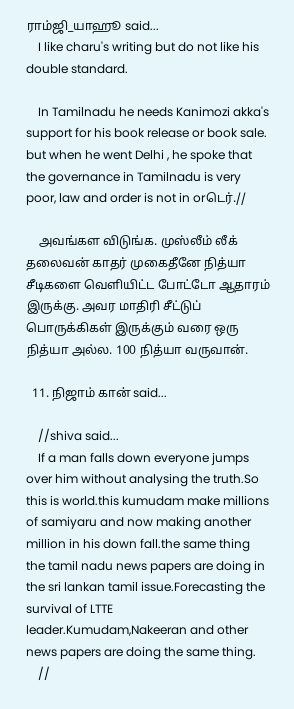ராம்ஜி_யாஹூ said...
    I like charu's writing but do not like his double standard.

    In Tamilnadu he needs Kanimozi akka's support for his book release or book sale. but when he went Delhi , he spoke that the governance in Tamilnadu is very poor, law and order is not in orடெர்.//

    அவங்கள விடுங்க. முஸ்லீம் லீக் தலைவன் காதர் முகைதீனே நித்யா சீடிகளை வெளியிட்ட போட்டோ ஆதாரம் இருக்கு. அவர‌ மாதிரி சீட்டுப் பொருக்கிகள் இருக்கும் வரை ஒரு நித்யா அல்ல. 100 நித்யா வருவான்.

  11. நிஜாம் கான் said...

    //shiva said...
    If a man falls down everyone jumps over him without analysing the truth.So this is world.this kumudam make millions of samiyaru and now making another million in his down fall.the same thing the tamil nadu news papers are doing in the sri lankan tamil issue.Forecasting the survival of LTTE leader.Kumudam,Nakeeran and other news papers are doing the same thing.
    //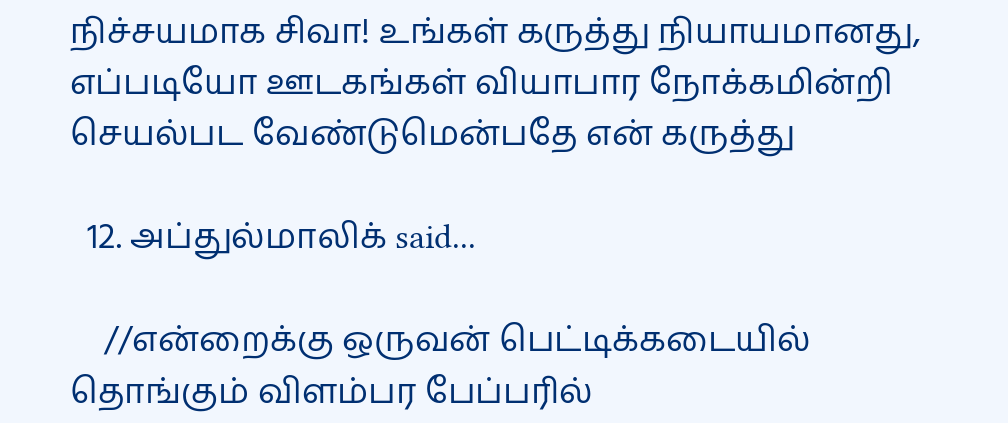நிச்சயமாக சிவா! உங்கள் கருத்து நியாயமானது, எப்படியோ ஊடகங்கள் வியாபார நோக்கமின்றி செயல்பட வேண்டுமென்பதே என் கருத்து

  12. அப்துல்மாலிக் said...

    //என்றைக்கு ஒருவன் பெட்டிக்கடையில் தொங்கும் விளம்பர பேப்பரில்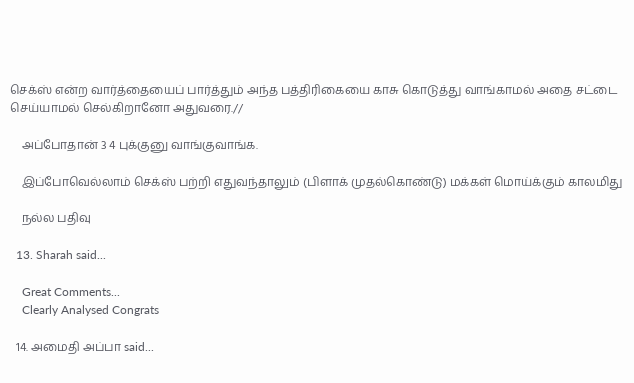செக்ஸ் என்ற வார்த்தையைப் பார்த்தும் அந்த பத்திரிகையை காசு கொடுத்து வாங்காமல் அதை சட்டை செய்யாமல் செல்கிறானோ அதுவரை.//

    அப்போதான் 3 4 புக்குனு வாங்குவாங்க.

    இப்போவெல்லாம் செக்ஸ் பற்றி எதுவந்தாலும் (பிளாக் முதல்கொண்டு) மக்கள் மொய்க்கும் காலமிது

    நல்ல பதிவு

  13. Sharah said...

    Great Comments...
    Clearly Analysed Congrats

  14. அமைதி அப்பா said...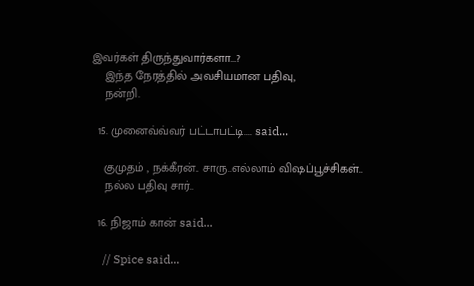இவர்கள் திருந்துவார்களா...?
    இந்த நேரத்தில் அவசியமான பதிவு,
    நன்றி.

  15. முனைவ்வ்வர் பட்டாபட்டி.... said...

    குமுதம் , நக்கீரன்.. சாரு..எல்லாம் விஷப்பூச்சிகள்..
    நல்ல பதிவு சார்..

  16. நிஜாம் கான் said...

    // Spice said...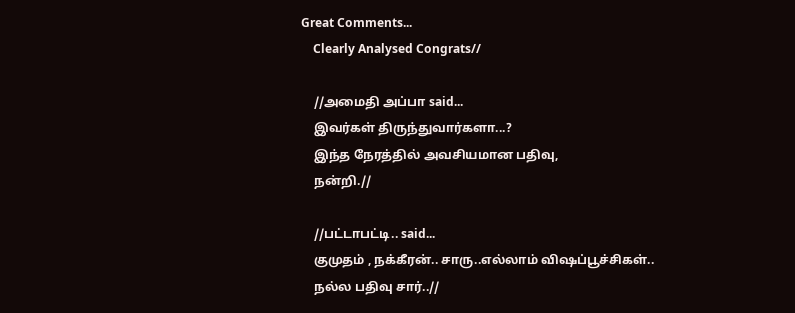Great Comments...
    Clearly Analysed Congrats//

    //அமைதி அப்பா said...
    இவர்கள் திருந்துவார்களா...?
    இந்த நேரத்தில் அவசியமான பதிவு,
    நன்றி.//

    //பட்டாபட்டி.. said...
    குமுதம் , நக்கீரன்.. சாரு..எல்லாம் விஷப்பூச்சிகள்..
    நல்ல பதிவு சார்..//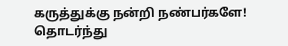கருத்துக்கு நன்றி நண்பர்களே! தொடர்ந்து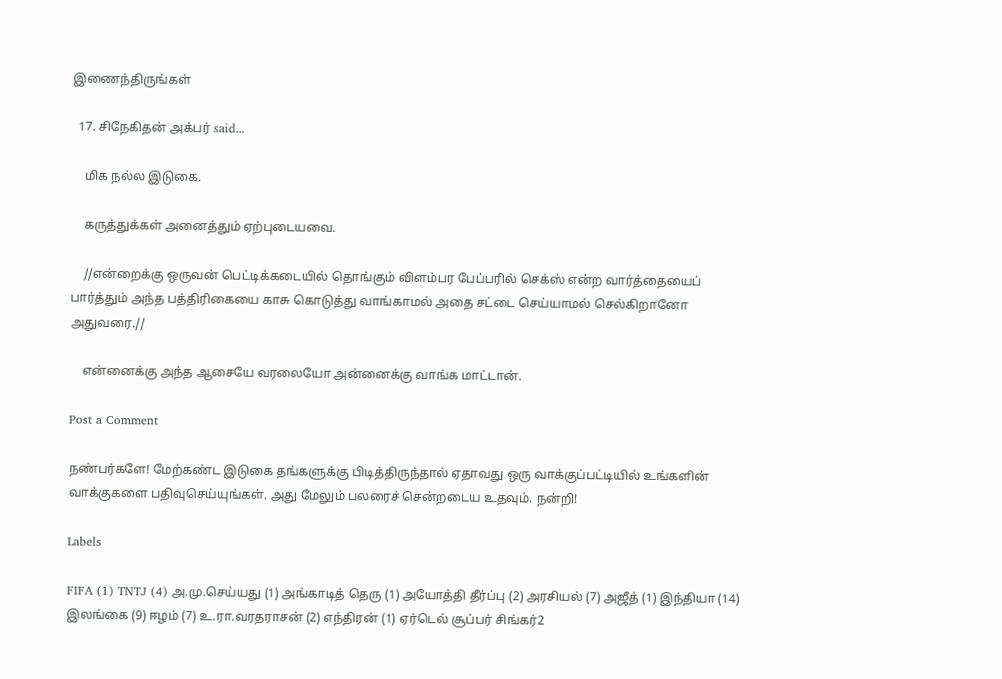இணைந்திருங்கள்

  17. சிநேகிதன் அக்பர் said...

    மிக நல்ல இடுகை.

    கருத்துக்கள் அனைத்தும் ஏற்புடையவை.

    //என்றைக்கு ஒருவன் பெட்டிக்கடையில் தொங்கும் விளம்பர பேப்பரில் செக்ஸ் என்ற வார்த்தையைப் பார்த்தும் அந்த பத்திரிகையை காசு கொடுத்து வாங்காமல் அதை சட்டை செய்யாமல் செல்கிறானோ அதுவரை.//

    என்னைக்கு அந்த ஆசையே வரலையோ அன்னைக்கு வாங்க மாட்டான்.

Post a Comment

நண்பர்களே! மேற்கண்ட இடுகை தங்களுக்கு பிடித்திருந்தால் ஏதாவது ஒரு வாக்குப்பட்டியில் உங்களின் வாக்குகளை பதிவுசெய்யுங்கள். அது மேலும் பலரைச் சென்றடைய உதவும். நன்றி!

Labels

FIFA (1) TNTJ (4) அ.மு.செய்யது (1) அங்காடித் தெரு (1) அயோத்தி தீர்ப்பு (2) அரசியல் (7) அஜீத் (1) இந்தியா (14) இலங்கை (9) ஈழம் (7) உ.ரா.வரதராசன் (2) எந்திரன் (1) ஏர்டெல் சூப்பர் சிங்கர்2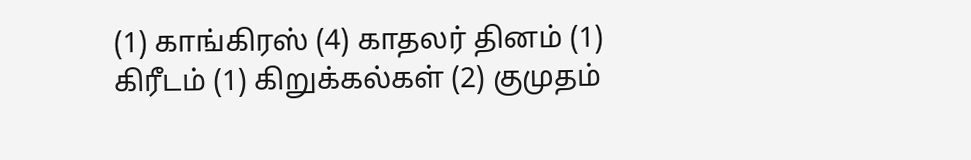(1) காங்கிரஸ் (4) காதலர் தினம் (1) கிரீடம் (1) கிறுக்கல்கள் (2) குமுதம்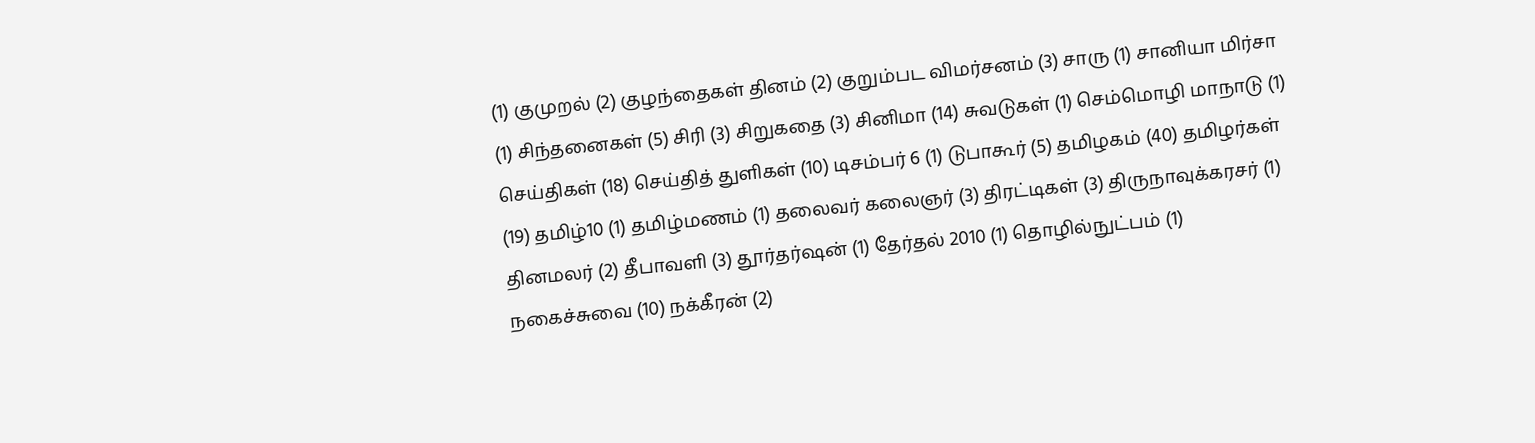(1) குமுறல் (2) குழந்தைகள் தினம் (2) குறும்பட விமர்சனம் (3) சாரு (1) சானியா மிர்சா (1) சிந்தனைகள் (5) சிரி (3) சிறுகதை (3) சினிமா (14) சுவடுகள் (1) செம்மொழி மாநாடு (1) செய்திகள் (18) செய்தித் துளிகள் (10) டிசம்பர் 6 (1) டுபாகூர் (5) தமிழகம் (40) தமிழர்கள் (19) தமிழ்10 (1) தமிழ்மணம் (1) தலைவர் கலைஞர் (3) திரட்டிகள் (3) திருநாவுக்கரசர் (1) தினமலர் (2) தீபாவ‌ளி (3) தூர்தர்ஷன் (1) தேர்தல் 2010 (1) தொழில்நுட்பம் (1) நகைச்சுவை (10) நக்கீரன் (2)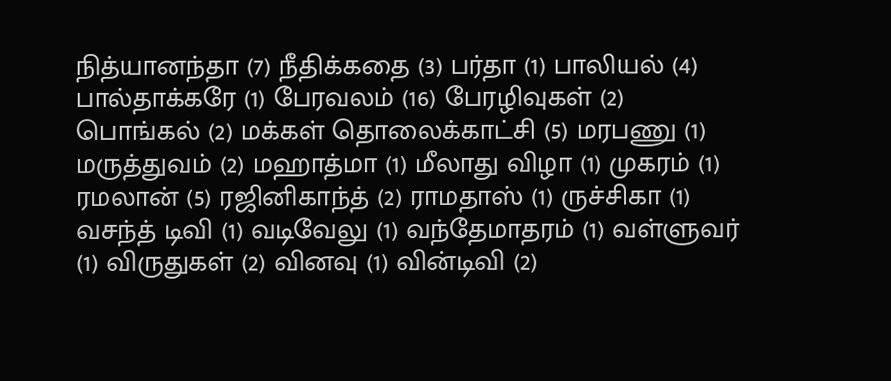நித்யானந்தா (7) நீதிக்கதை (3) பர்தா (1) பாலியல் (4) பால்தாக்கரே (1) பேரவல‌ம் (16) பேரழிவுகள் (2) பொங்கல் (2) மக்கள் தொலைக்காட்சி (5) மரபணு (1) மருத்துவம் (2) மஹாத்மா (1) மீலாது விழா (1) முகரம் (1) ரமலான் (5) ரஜினிகாந்த் (2) ராமதாஸ் (1) ருச்சிகா (1) வசந்த் டிவி (1) வடிவேலு (1) வந்தேமாதரம் (1) வள்ளுவர் (1) விருதுகள் (2) வினவு (1) வின்டிவி (2)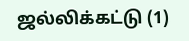ஜல்லிக்கட்டு (1)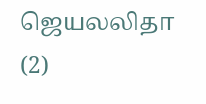ஜெயலலிதா (2)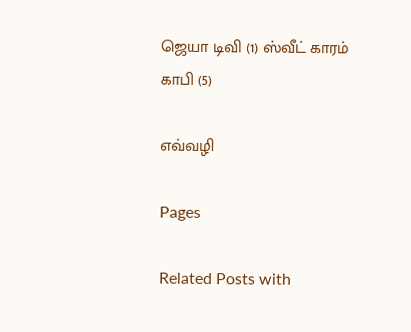ஜெயா டிவி (1) ஸ்வீட் காரம் காபி (5)

எவ்வழி

Pages

Related Posts with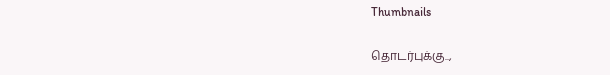Thumbnails

தொடர்புக்கு..,